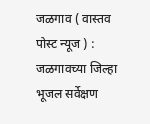जळगाव ( वास्तव पोस्ट न्यूज ) : जळगावच्या जिल्हा भूजल सर्वेक्षण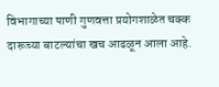विभागाच्या पाणी गुणवत्ता प्रयोगशाळेत चक्क दारूच्या बाटल्यांचा खच आढळून आला आहे.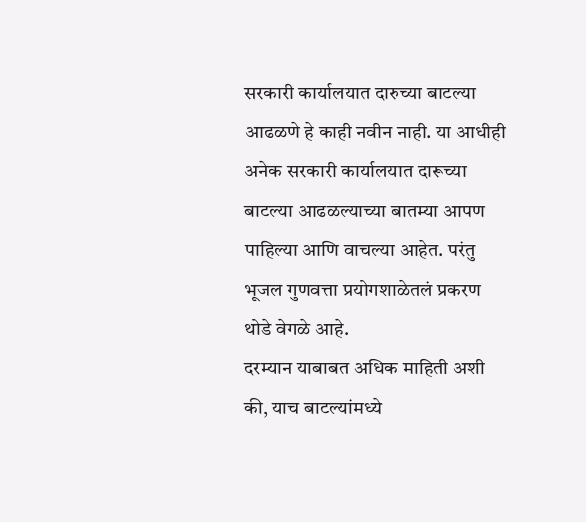सरकारी कार्यालयात दारुच्या बाटल्या आढळणे हे काही नवीन नाही. या आधीही अनेक सरकारी कार्यालयात दारूच्या बाटल्या आढळल्याच्या बातम्या आपण पाहिल्या आणि वाचल्या आहेत. परंतु भूजल गुणवत्ता प्रयोगशाळेतलं प्रकरण थोडे वेगळे आहे.
दरम्यान याबाबत अधिक माहिती अशी की, याच बाटल्यांमध्ये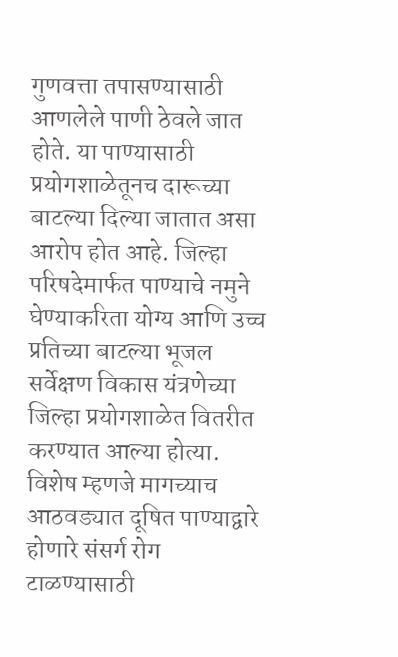गुणवत्ता तपासण्यासाठी आणलेले पाणी ठेवले जात होते. या पाण्यासाठी प्रयोगशाळेतूनच दारूच्या बाटल्या दिल्या जातात असा आरोप होत आहे. जिल्हा परिषदेमार्फत पाण्याचे नमुने घेण्याकरिता योग्य आणि उच्च प्रतिच्या बाटल्या भूजल सर्वेक्षण विकास यंत्रणेच्या जिल्हा प्रयोगशाळेत वितरीत करण्यात आल्या होत्या.
विशेष म्हणजे मागच्याच आठवड्यात दूषित पाण्याद्वारे होणारे संसर्ग रोग टाळण्यासाठी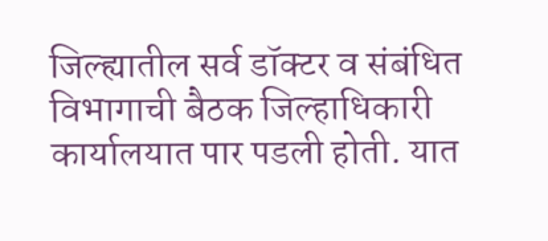जिल्ह्यातील सर्व डॉक्टर व संबंधित विभागाची बैठक जिल्हाधिकारी कार्यालयात पार पडली होती. यात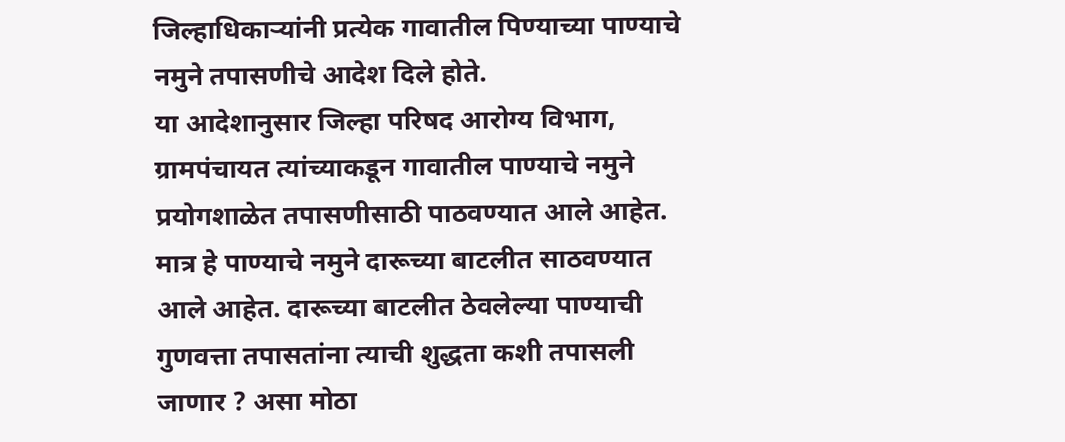जिल्हाधिकाऱ्यांनी प्रत्येक गावातील पिण्याच्या पाण्याचे नमुने तपासणीचे आदेश दिले होते.
या आदेशानुसार जिल्हा परिषद आरोग्य विभाग, ग्रामपंचायत त्यांच्याकडून गावातील पाण्याचे नमुने प्रयोगशाळेत तपासणीसाठी पाठवण्यात आले आहेत. मात्र हे पाण्याचे नमुने दारूच्या बाटलीत साठवण्यात आले आहेत. दारूच्या बाटलीत ठेवलेल्या पाण्याची गुणवत्ता तपासतांना त्याची शुद्धता कशी तपासली जाणार ? असा मोठा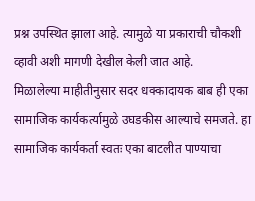प्रश्न उपस्थित झाला आहे. त्यामुळे या प्रकाराची चौकशी व्हावी अशी मागणी देखील केली जात आहे.
मिळालेल्या माहीतीनुसार सदर धक्कादायक बाब ही एका सामाजिक कार्यकर्त्यामुळे उघडकीस आल्याचे समजते. हा सामाजिक कार्यकर्ता स्वतः एका बाटलीत पाण्याचा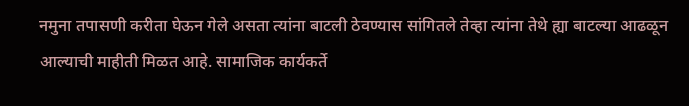नमुना तपासणी करीता घेऊन गेले असता त्यांना बाटली ठेवण्यास सांगितले तेव्हा त्यांना तेथे ह्या बाटल्या आढळून आल्याची माहीती मिळत आहे. सामाजिक कार्यकर्ते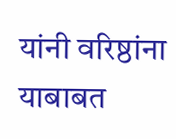यांनी वरिष्ठांना याबाबत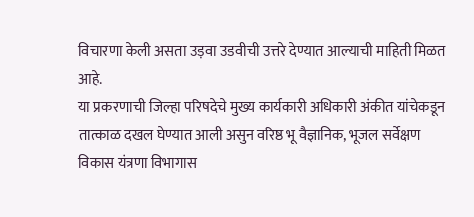विचारणा केली असता उड़वा उडवीची उत्तरे देण्यात आल्याची माहिती मिळत आहे.
या प्रकरणाची जिल्हा परिषदेचे मुख्य कार्यकारी अधिकारी अंकीत यांचेकडून तात्काळ दखल घेण्यात आली असुन वरिष्ठ भू वैज्ञानिक, भूजल सर्वेक्षण विकास यंत्रणा विभागास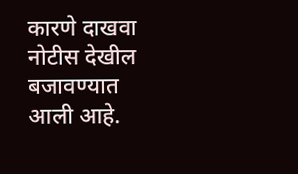कारणे दाखवा नोटीस देखील बजावण्यात आली आहे.